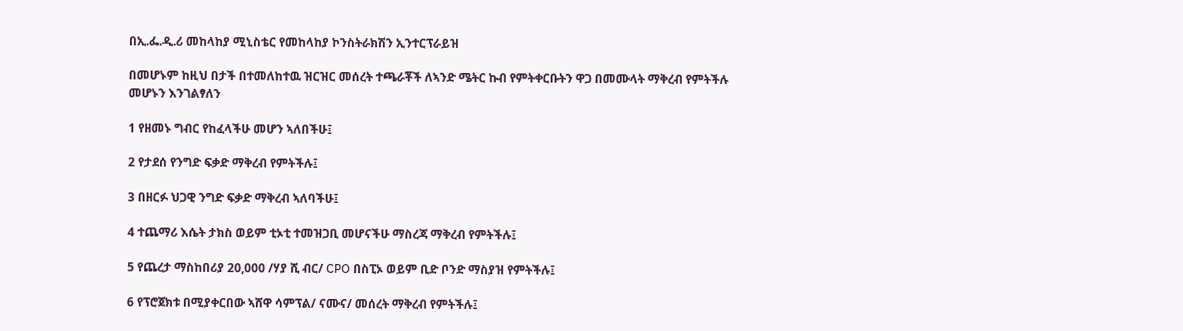በኢ.ፌ.ዲ.ሪ መከላከያ ሚኒስቴር የመከላከያ ኮንስትራክሽን ኢንተርፕራይዝ

በመሆኑም ከዚህ በታች በተመለከተዉ ዝርዝር መሰረት ተጫራቾች ለኣንድ ሜትር ኩብ የምትቀርቡትን ዋጋ በመሙላት ማቅረብ የምትችሉ መሆኑን እንገልፃለን

1 የዘመኑ ግብር የከፈላችሁ መሆን ኣለበችሁ፤

2 የታደሰ የንግድ ፍቃድ ማቅረብ የምትችሉ፤

3 በዘርፉ ህጋዊ ንግድ ፍቃድ ማቅረብ ኣለባችሁ፤

4 ተጨማሪ እሴት ታክስ ወይም ቲኦቲ ተመዝጋቢ መሆናችሁ ማስረጃ ማቅረብ የምትችሉ፤

5 የጨረታ ማስከበሪያ 20,000 /ሃያ ሺ ብር/ CPO በስፒኦ ወይም ቢድ ቦንድ ማስያዝ የምትችሉ፤

6 የፕሮጀክቱ በሚያቀርበው ኣሸዋ ሳምፕል/ ናሙና/ መሰረት ማቅረብ የምትችሉ፤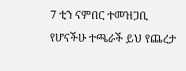7 ቲን ናምበር ተመዝጋቢ የሆናችሁ ተጫራች ይህ የጨረታ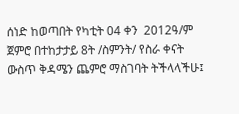ሰነድ ከወጣበት የካቲት 04 ቀን  2012ዓ/ም ጀምሮ በተከታታይ 8ት /ስምንት/ የስራ ቀናት ውስጥ ቅዳሜን ጨምሮ ማስገባት ትችላላችሁ፤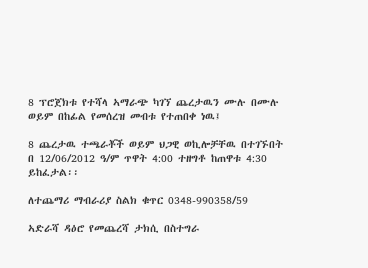8 ፕሮጀክቱ የተሻላ ኣማራጭ ካገኘ ጨረታዉን ሙሉ በሙሉ ወይም በከፊል የመሰረዝ መብቱ የተጠበቀ ነዉ፤

8 ጨረታዉ ተጫራቾች ወይም ህጋዊ ወኪሎቻቸዉ በተገኙበት በ 12/06/2012 ዓ/ም ጥዋት 4:00 ተዘግቶ ከጠዋቱ 4:30 ይከፈታል፡፡

ለተጨማሪ ማብራሪያ ስልክ ቁጥር 0348-990358/59

ኣድራሻ ዳዕሮ የመጨረሻ ታክሲ በስተግራ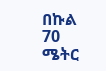በኩል 70 ሜትር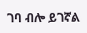ገባ ብሎ ይገኛል